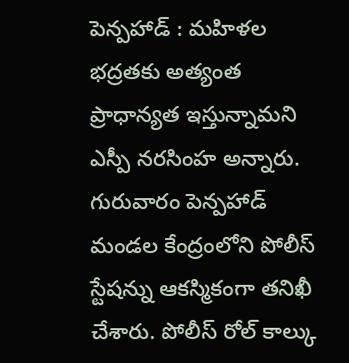పెన్పహాడ్ : మహిళల భద్రతకు అత్యంత ప్రాధాన్యత ఇస్తున్నామని ఎస్పీ నరసింహ అన్నారు. గురువారం పెన్పహాడ్ మండల కేంద్రంలోని పోలీస్ స్టేషన్ను ఆకస్మికంగా తనిఖీ చేశారు. పోలీస్ రోల్ కాల్కు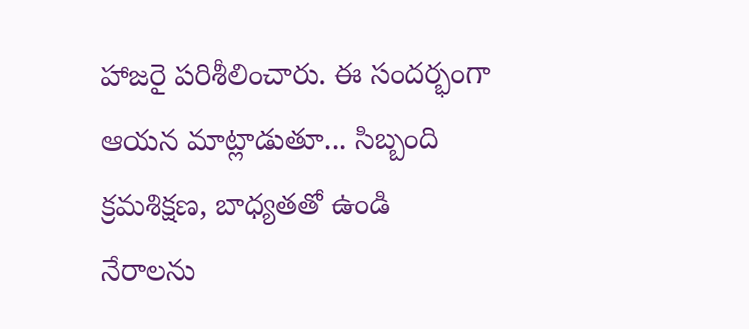హాజరై పరిశీలించారు. ఈ సందర్భంగా ఆయన మాట్లాడుతూ... సిబ్బంది క్రమశిక్షణ, బాధ్యతతో ఉండి నేరాలను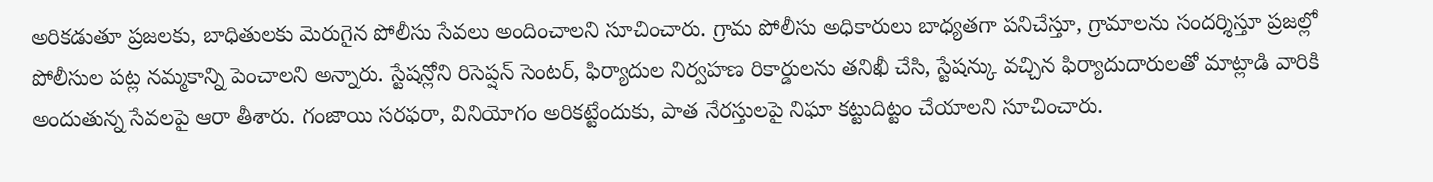అరికడుతూ ప్రజలకు, బాధితులకు మెరుగైన పోలీసు సేవలు అందించాలని సూచించారు. గ్రామ పోలీసు అధికారులు బాధ్యతగా పనిచేస్తూ, గ్రామాలను సందర్శిస్తూ ప్రజల్లో పోలీసుల పట్ల నమ్మకాన్ని పెంచాలని అన్నారు. స్టేషన్లోని రిసెప్షన్ సెంటర్, ఫిర్యాదుల నిర్వహణ రికార్డులను తనిఖీ చేసి, స్టేషన్కు వచ్చిన ఫిర్యాదుదారులతో మాట్లాడి వారికి అందుతున్న సేవలపై ఆరా తీశారు. గంజాయి సరఫరా, వినియోగం అరికట్టేందుకు, పాత నేరస్తులపై నిఘా కట్టుదిట్టం చేయాలని సూచించారు.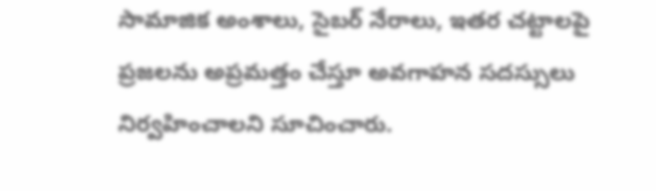సామాజిక అంశాలు, సైబర్ నేరాలు, ఇతర చట్టాలపై ప్రజలను అప్రమత్తం చేస్తూ అవగాహన సదస్సులు నిర్వహించాలని సూచించారు.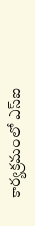కార్యక్రమంలో ఎస్ఐ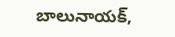బాలునాయక్,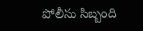పోలీసు సిబ్బంది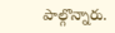పాల్గొన్నారు.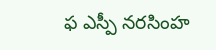ఫ ఎస్పీ నరసింహ